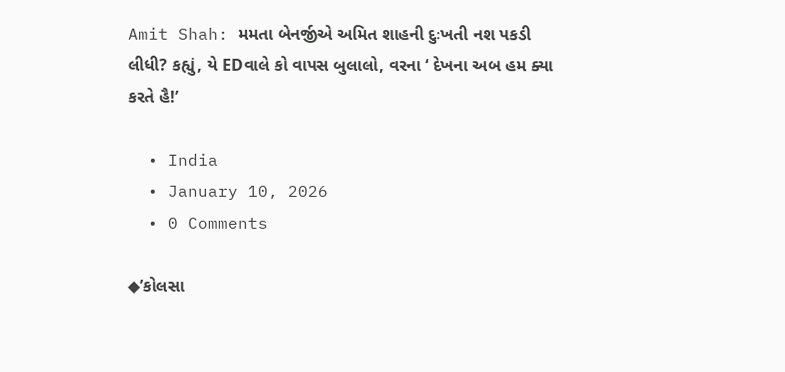Amit Shah: મમતા બેનર્જીએ અમિત શાહની દુઃખતી નશ પકડી લીધી? કહ્યું, યે EDવાલે કો વાપસ બુલાલો, વરના ‘ દેખના અબ હમ ક્યા કરતે હૈ!’

  • India
  • January 10, 2026
  • 0 Comments

◆’કોલસા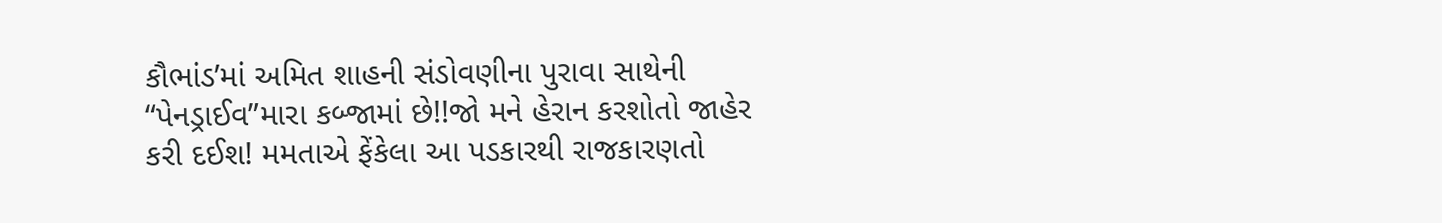કૌભાંડ’માં અમિત શાહની સંડોવણીના પુરાવા સાથેની “પેનડ્રાઈવ”મારા કબ્જામાં છે!!જો મને હેરાન કરશોતો જાહેર કરી દઈશ! મમતાએ ફેંકેલા આ પડકારથી રાજકારણતો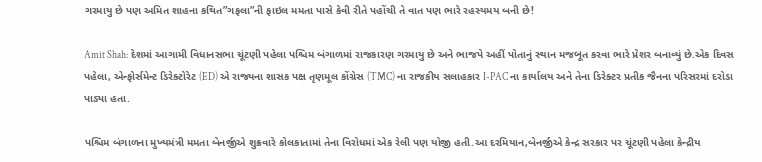ગરમાયુ છે પણ અમિત શાહના કથિત”ગફલા”ની ફાઇલ મમતા પાસે કેવી રીતે પહોંચી તે વાત પણ ભારે રહસ્યમય બની છે!

Amit Shah: દેશમાં આગામી વિધાનસભા ચૂંટણી પહેલા પશ્ચિમ બંગાળમાં રાજકારણ ગરમાયુ છે અને ભાજપે અહીં પોતાનું સ્થાન મજબૂત કરવા ભારે પ્રેશર બનાવ્યું છે.એક દિવસ પહેલા, એન્ફોર્સમેન્ટ ડિરેક્ટોરેટ (ED) એ રાજ્યના શાસક પક્ષ તૃણમૂલ કોંગ્રેસ (TMC) ના રાજકીય સલાહકાર I-PAC ના કાર્યાલય અને તેના ડિરેક્ટર પ્રતીક જૈનના પરિસરમાં દરોડા પાડ્યા હતા.

પશ્ચિમ બંગાળના મુખ્યમંત્રી મમતા બેનર્જીએ શુક્રવારે કોલકાતામાં તેના વિરોધમાં એક રેલી પણ યોજી હતી.આ દરમિયાન,બેનર્જીએ કેન્દ્ર સરકાર પર ચૂંટણી પહેલા કેન્દ્રીય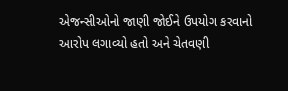એજન્સીઓનો જાણી જોઈને ઉપયોગ કરવાનો આરોપ લગાવ્યો હતો અને ચેતવણી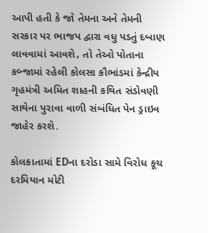આપી હતી કે જો તેમના અને તેમની સરકાર પર ભાજપ દ્વારા વધુ પડતું દબાણ લાવવામાં આવશે, તો તેઓ પોતાના કબ્જામાં રહેલી કોલસા કૌભાંડમાં કેન્દ્રીય ગૃહમંત્રી અમિત શાહની કથિત સંડોવણી સાથેના પુરાવા વાળી સંબંધિત પેન ડ્રાઇવ જાહેર કરશે.

કોલકાતામાં EDના દરોડા સામે વિરોધ કૂચ દરમિયાન મોટી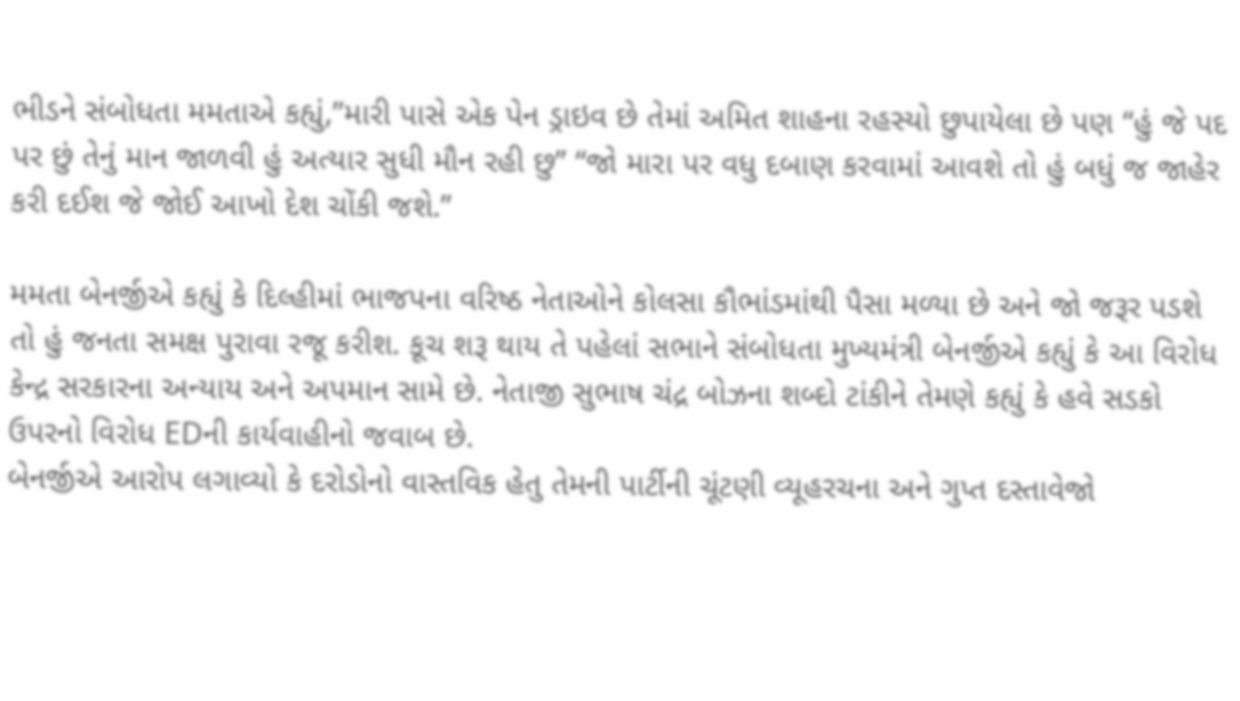ભીડને સંબોધતા મમતાએ કહ્યું,”મારી પાસે એક પેન ડ્રાઇવ છે તેમાં અમિત શાહના રહસ્યો છુપાયેલા છે પણ “હું જે પદ પર છું તેનું માન જાળવી હું અત્યાર સુધી મૌન રહી છુ” “જો મારા પર વધુ દબાણ કરવામાં આવશે તો હું બધું જ જાહેર કરી દઈશ જે જોઈ આખો દેશ ચોંકી જશે.”

મમતા બેનર્જીએ કહ્યું કે દિલ્હીમાં ભાજપના વરિષ્ઠ નેતાઓને કોલસા કૌભાંડમાંથી પૈસા મળ્યા છે અને જો જરૂર પડશે તો હું જનતા સમક્ષ પુરાવા રજૂ કરીશ. કૂચ શરૂ થાય તે પહેલાં સભાને સંબોધતા મુખ્યમંત્રી બેનર્જીએ કહ્યું કે આ વિરોધ કેન્દ્ર સરકારના અન્યાય અને અપમાન સામે છે. નેતાજી સુભાષ ચંદ્ર બોઝના શબ્દો ટાંકીને તેમણે કહ્યું કે હવે સડકો ઉપરનો વિરોધ EDની કાર્યવાહીનો જવાબ છે.
બેનર્જીએ આરોપ લગાવ્યો કે દરોડોનો વાસ્તવિક હેતુ તેમની પાર્ટીની ચૂંટણી વ્યૂહરચના અને ગુપ્ત દસ્તાવેજો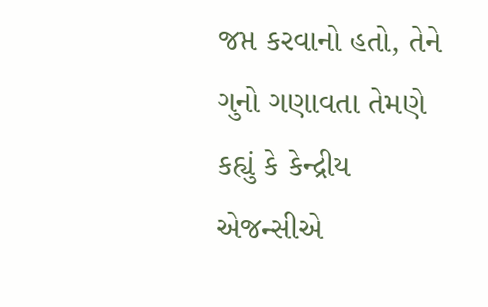જપ્ત કરવાનો હતો, તેને ગુનો ગણાવતા તેમણે કહ્યું કે કેન્દ્રીય એજન્સીએ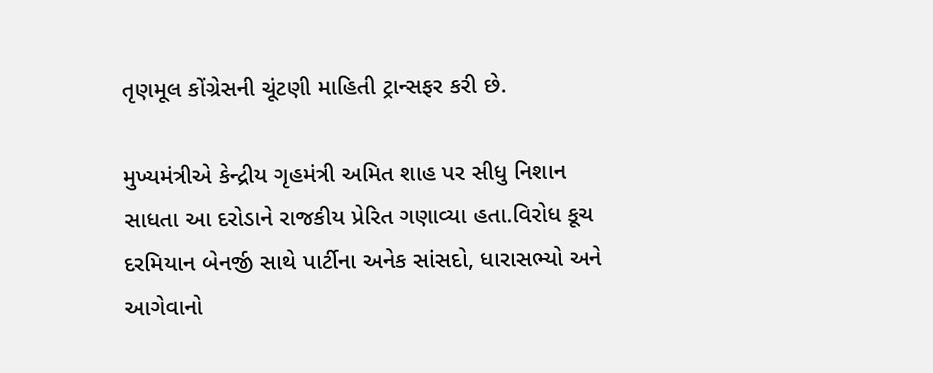તૃણમૂલ કોંગ્રેસની ચૂંટણી માહિતી ટ્રાન્સફર કરી છે.

મુખ્યમંત્રીએ કેન્દ્રીય ગૃહમંત્રી અમિત શાહ પર સીધુ નિશાન સાધતા આ દરોડાને રાજકીય પ્રેરિત ગણાવ્યા હતા.વિરોધ કૂચ દરમિયાન બેનર્જી સાથે પાર્ટીના અનેક સાંસદો, ધારાસભ્યો અને આગેવાનો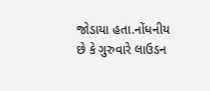જોડાયા હતા.નોંધનીય છે કે ગુરુવારે લાઉડન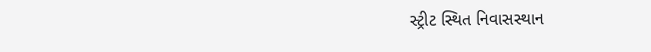સ્ટ્રીટ સ્થિત નિવાસસ્થાન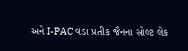અને I-PAC વડા પ્રતીક જૈનના સોલ્ટ લેક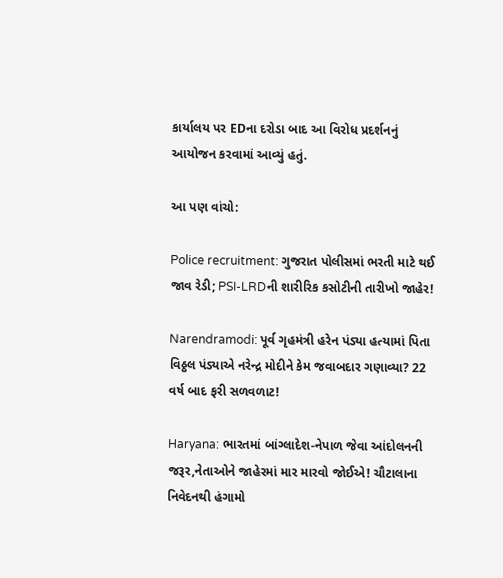કાર્યાલય પર EDના દરોડા બાદ આ વિરોધ પ્રદર્શનનું આયોજન કરવામાં આવ્યું હતું.

આ પણ વાંચો:

Police recruitment: ગુજરાત પોલીસમાં ભરતી માટે થઈ જાવ રેડી; PSI-LRDની શારીરિક કસોટીની તારીખો જાહેર!

Narendramodi: પૂર્વ ગૃહમંત્રી હરેન પંડ્યા હત્યામાં પિતા વિઠ્ઠલ પંડ્યાએ નરેન્દ્ર મોદીને કેમ જવાબદાર ગણાવ્યા? 22 વર્ષ બાદ ફરી સળવળાટ!

Haryana: ભારતમાં બાંગ્લાદેશ-નેપાળ જેવા આંદોલનની જરૂર,નેતાઓને જાહેરમાં માર મારવો જોઈએ! ચૌટાલાના નિવેદનથી હંગામો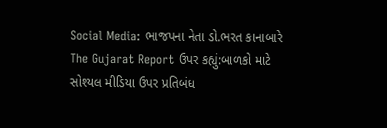Social Media: ભાજપના નેતા ડો.ભરત કાનાબારે The Gujarat Report ઉપર કહ્યું:બાળકો માટે સોશ્યલ મીડિયા ઉપર પ્રતિબંધ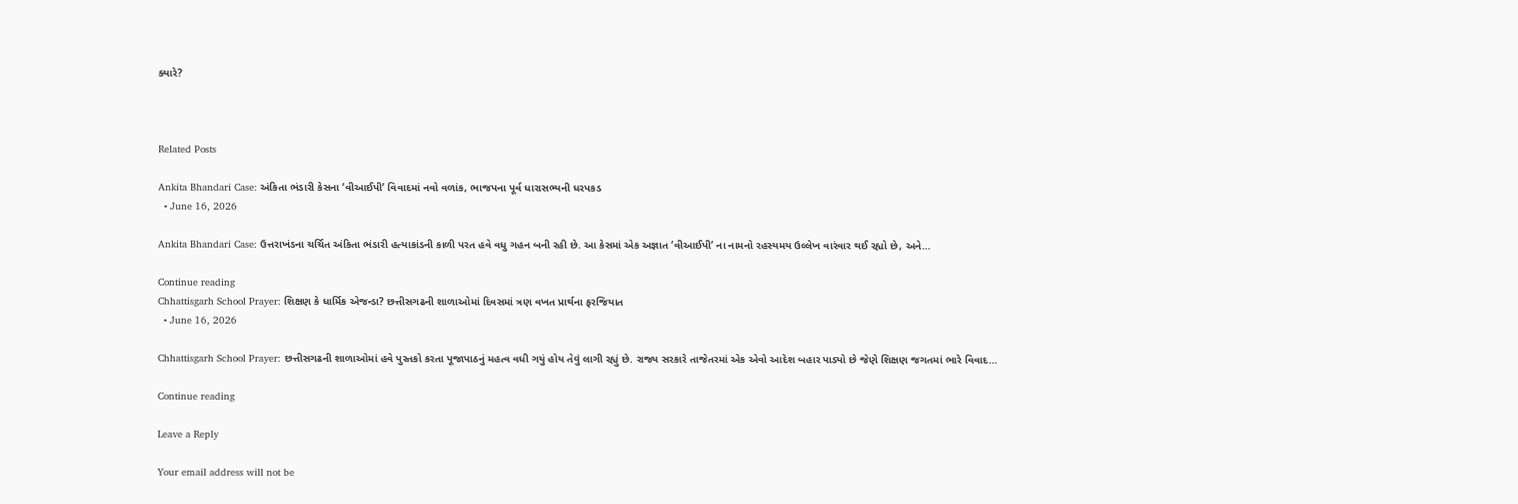ક્યારે?



Related Posts

Ankita Bhandari Case: અંકિતા ભંડારી કેસના ‘વીઆઈપી’ વિવાદમાં નવો વળાંક, ભાજપના પૂર્વ ધારાસભ્યની ધરપકડ
  • June 16, 2026

Ankita Bhandari Case: ઉત્તરાખંડના ચર્ચિત અંકિતા ભંડારી હત્યાકાંડની કાળી પરત હવે વધુ ગહન બની રહી છે. આ કેસમાં એક અજ્ઞાત ‘વીઆઈપી’ ના નામનો રહસ્યમય ઉલ્લેખ વારંવાર થઈ રહ્યો છે, અને…

Continue reading
Chhattisgarh School Prayer: શિક્ષણ કે ધાર્મિક એજન્ડા? છત્તીસગઢની શાળાઓમાં દિવસમાં ત્રણ વખત પ્રાર્થના ફરજિયાત
  • June 16, 2026

Chhattisgarh School Prayer: છત્તીસગઢની શાળાઓમાં હવે પુસ્તકો કરતા પૂજાપાઠનું મહત્વ વધી ગયું હોય તેવું લાગી રહ્યું છે. રાજ્ય સરકારે તાજેતરમાં એક એવો આદેશ બહાર પાડ્યો છે જેણે શિક્ષણ જગતમાં ભારે વિવાદ…

Continue reading

Leave a Reply

Your email address will not be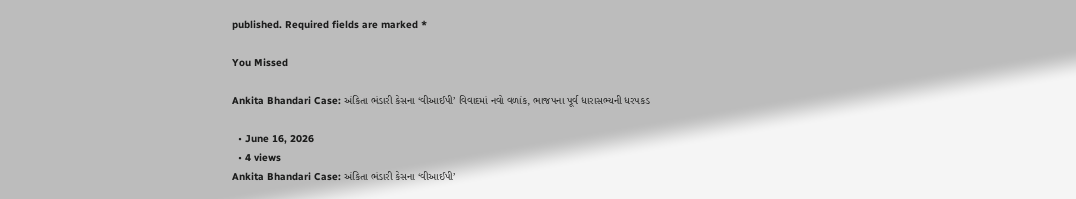published. Required fields are marked *

You Missed

Ankita Bhandari Case: અંકિતા ભંડારી કેસના ‘વીઆઈપી’ વિવાદમાં નવો વળાંક, ભાજપના પૂર્વ ધારાસભ્યની ધરપકડ

  • June 16, 2026
  • 4 views
Ankita Bhandari Case: અંકિતા ભંડારી કેસના ‘વીઆઈપી’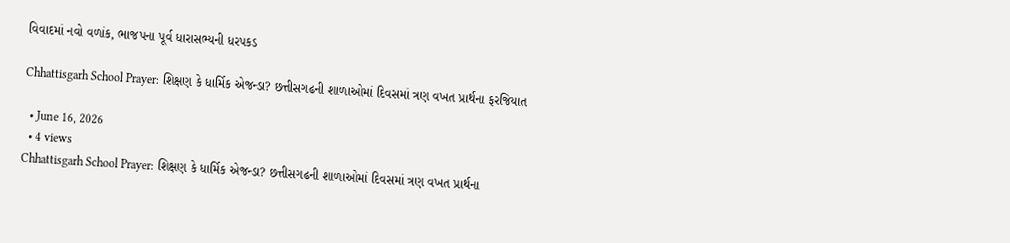વિવાદમાં નવો વળાંક, ભાજપના પૂર્વ ધારાસભ્યની ધરપકડ

Chhattisgarh School Prayer: શિક્ષણ કે ધાર્મિક એજન્ડા? છત્તીસગઢની શાળાઓમાં દિવસમાં ત્રણ વખત પ્રાર્થના ફરજિયાત

  • June 16, 2026
  • 4 views
Chhattisgarh School Prayer: શિક્ષણ કે ધાર્મિક એજન્ડા? છત્તીસગઢની શાળાઓમાં દિવસમાં ત્રણ વખત પ્રાર્થના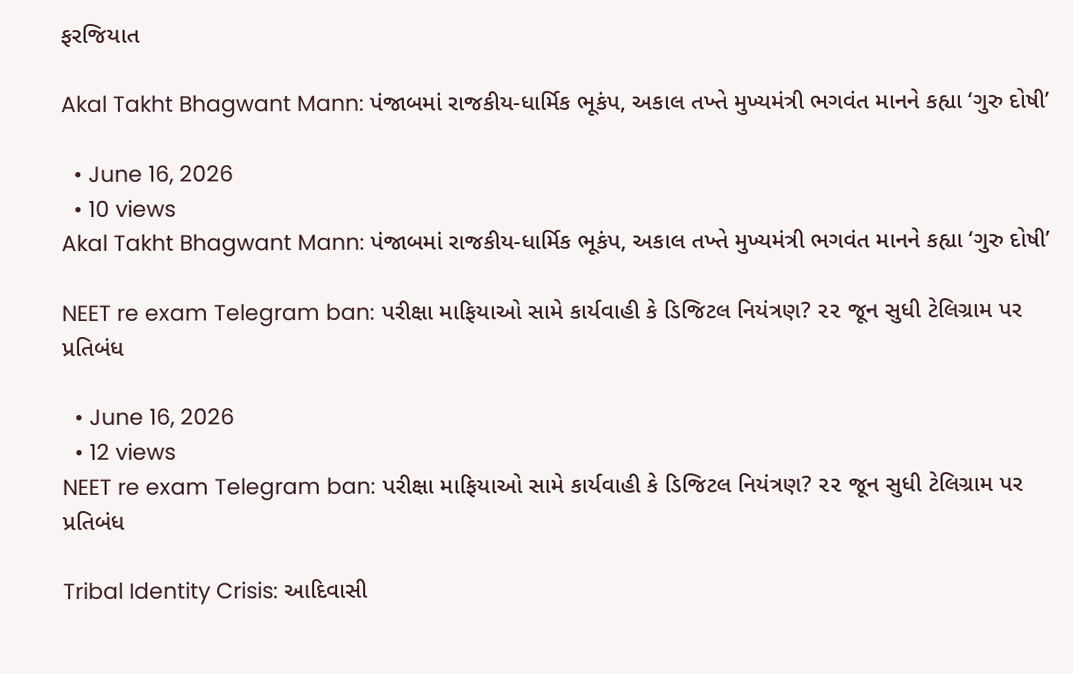ફરજિયાત

Akal Takht Bhagwant Mann: પંજાબમાં રાજકીય-ધાર્મિક ભૂકંપ, અકાલ તખ્તે મુખ્યમંત્રી ભગવંત માનને કહ્યા ‘ગુરુ દોષી’

  • June 16, 2026
  • 10 views
Akal Takht Bhagwant Mann: પંજાબમાં રાજકીય-ધાર્મિક ભૂકંપ, અકાલ તખ્તે મુખ્યમંત્રી ભગવંત માનને કહ્યા ‘ગુરુ દોષી’

NEET re exam Telegram ban: પરીક્ષા માફિયાઓ સામે કાર્યવાહી કે ડિજિટલ નિયંત્રણ? ૨૨ જૂન સુધી ટેલિગ્રામ પર પ્રતિબંધ

  • June 16, 2026
  • 12 views
NEET re exam Telegram ban: પરીક્ષા માફિયાઓ સામે કાર્યવાહી કે ડિજિટલ નિયંત્રણ? ૨૨ જૂન સુધી ટેલિગ્રામ પર પ્રતિબંધ

Tribal Identity Crisis: આદિવાસી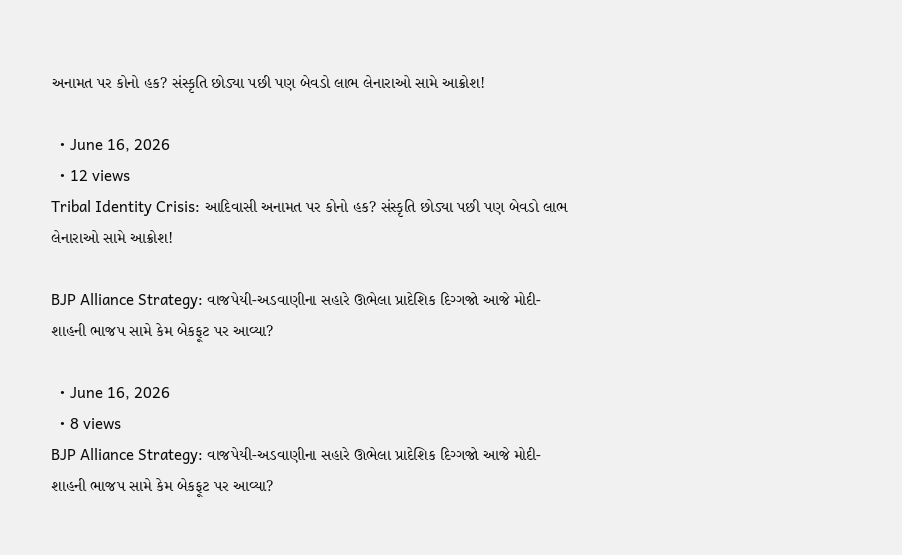અનામત પર કોનો હક? સંસ્કૃતિ છોડ્યા પછી પણ બેવડો લાભ લેનારાઓ સામે આક્રોશ!

  • June 16, 2026
  • 12 views
Tribal Identity Crisis: આદિવાસી અનામત પર કોનો હક? સંસ્કૃતિ છોડ્યા પછી પણ બેવડો લાભ લેનારાઓ સામે આક્રોશ!

BJP Alliance Strategy: વાજપેયી-અડવાણીના સહારે ઊભેલા પ્રાદેશિક દિગ્ગજો આજે મોદી-શાહની ભાજપ સામે કેમ બેકફૂટ પર આવ્યા?

  • June 16, 2026
  • 8 views
BJP Alliance Strategy: વાજપેયી-અડવાણીના સહારે ઊભેલા પ્રાદેશિક દિગ્ગજો આજે મોદી-શાહની ભાજપ સામે કેમ બેકફૂટ પર આવ્યા?